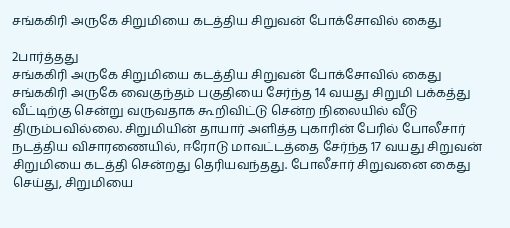சங்ககிரி அருகே சிறுமியை கடத்திய சிறுவன் போக்சோவில் கைது

2பார்த்தது
சங்ககிரி அருகே சிறுமியை கடத்திய சிறுவன் போக்சோவில் கைது
சங்ககிரி அருகே வைகுந்தம் பகுதியை சேர்ந்த 14 வயது சிறுமி பக்கத்து வீட்டிற்கு சென்று வருவதாக கூறிவிட்டு சென்ற நிலையில் வீடு திரும்பவில்லை. சிறுமியின் தாயார் அளித்த புகாரின் பேரில் போலீசார் நடத்திய விசாரணையில், ஈரோடு மாவட்டத்தை சேர்ந்த 17 வயது சிறுவன் சிறுமியை கடத்தி சென்றது தெரியவந்தது. போலீசார் சிறுவனை கைது செய்து, சிறுமியை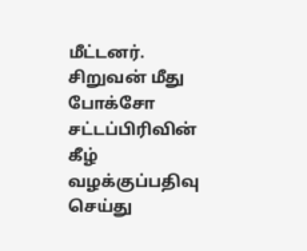மீட்டனர். சிறுவன் மீது போக்சோ சட்டப்பிரிவின் கீழ் வழக்குப்பதிவு செய்து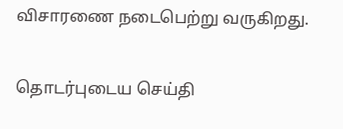விசாரணை நடைபெற்று வருகிறது.

தொடர்புடைய செய்தி